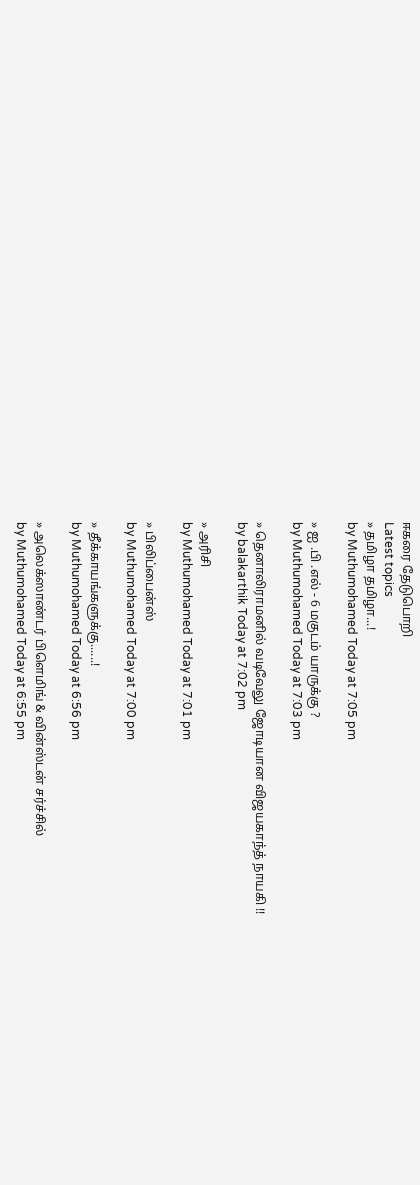ஈகரை தேடுபொறி
Latest topics
» தமிழா தமிழா...!
by Muthumohamed Today at 7:05 pm

» ஐ .பி .எல் - 6 மகுடம் யாருக்கு ?
by Muthumohamed Today at 7:03 pm

» தெனாலிராமனில் வடிவேலு ஜோடியான விஜயகாந்த் நாயகி !!
by balakarthik Today at 7:02 pm

» அரிசி
by Muthumohamed Today at 7:01 pm

» பிலிப்பைன்ஸ்
by Muthumohamed Today at 7:00 pm

» தீக்காயங்களுக்கு......!
by Muthumohamed Today at 6:56 pm

» அலெக்ஸாண்டர் பிளெமிங் & வின்ஸ்டன் சர்ச்சில்
by Muthumohamed Today at 6:55 pm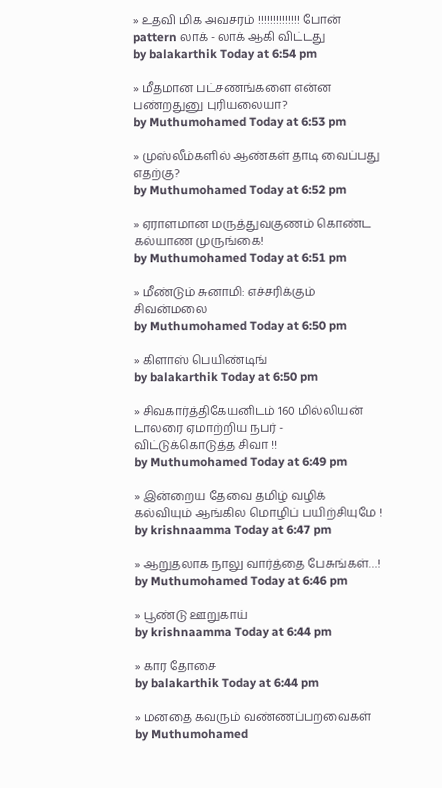» உதவி மிக அவசரம் !!!!!!!!!!!!!! போன் pattern லாக் - லாக் ஆகி விட்டது
by balakarthik Today at 6:54 pm

» மீதமான பட்சணங்களை என்ன பண்றதுனு புரியலையா?
by Muthumohamed Today at 6:53 pm

» முஸ்லீம்களில் ஆண்கள் தாடி வைப்பது எதற்கு?
by Muthumohamed Today at 6:52 pm

» ஏராளமான மருத்துவகுணம் கொண்ட கல்யாண முருங்கை!
by Muthumohamed Today at 6:51 pm

» மீண்டும் சுனாமி: எச்சரிக்கும் சிவன்மலை
by Muthumohamed Today at 6:50 pm

» கிளாஸ் பெயிண்டிங்
by balakarthik Today at 6:50 pm

» சிவகார்த்திகேயனிடம் 160 மில்லியன் டாலரை ஏமாற்றிய நபர் - விட்டுக்கொடுத்த சிவா !!
by Muthumohamed Today at 6:49 pm

» இன்றைய தேவை தமிழ் வழிக் கல்வியும் ஆங்கில மொழிப் பயிற்சியுமே !
by krishnaamma Today at 6:47 pm

» ஆறுதலாக நாலு வார்த்தை பேசுங்கள்…!
by Muthumohamed Today at 6:46 pm

» பூண்டு ஊறுகாய்
by krishnaamma Today at 6:44 pm

» கார தோசை
by balakarthik Today at 6:44 pm

» மனதை கவரும் வண்ணப்பறவைகள்
by Muthumohamed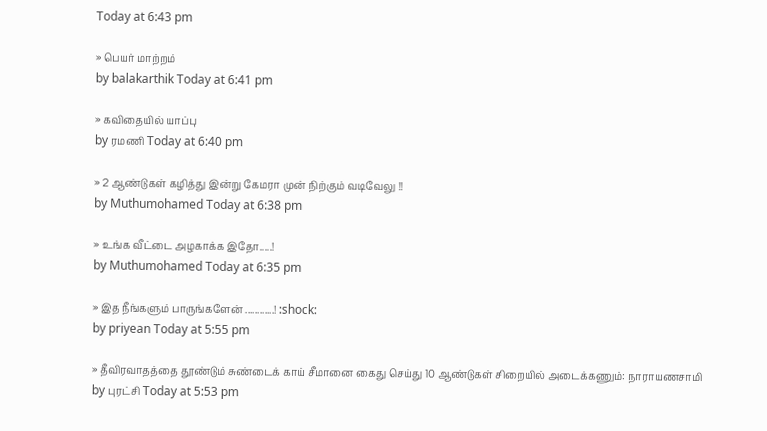Today at 6:43 pm

» பெயர் மாற்றம்
by balakarthik Today at 6:41 pm

» கவிதையில் யாப்பு
by ரமணி Today at 6:40 pm

» 2 ஆண்டுகள் கழித்து இன்று கேமரா முன் நிற்கும் வடிவேலு !!
by Muthumohamed Today at 6:38 pm

» உங்க வீட்டை அழகாக்க இதோ.....!
by Muthumohamed Today at 6:35 pm

» இத நீங்களும் பாருங்களேன் ............! :shock:
by priyean Today at 5:55 pm

» தீவிரவாதத்தை தூண்டும் சுண்டைக் காய் சீமானை கைது செய்து 10 ஆண்டுகள் சிறையில் அடைக்கணும்: நாராயணசாமி
by புரட்சி Today at 5:53 pm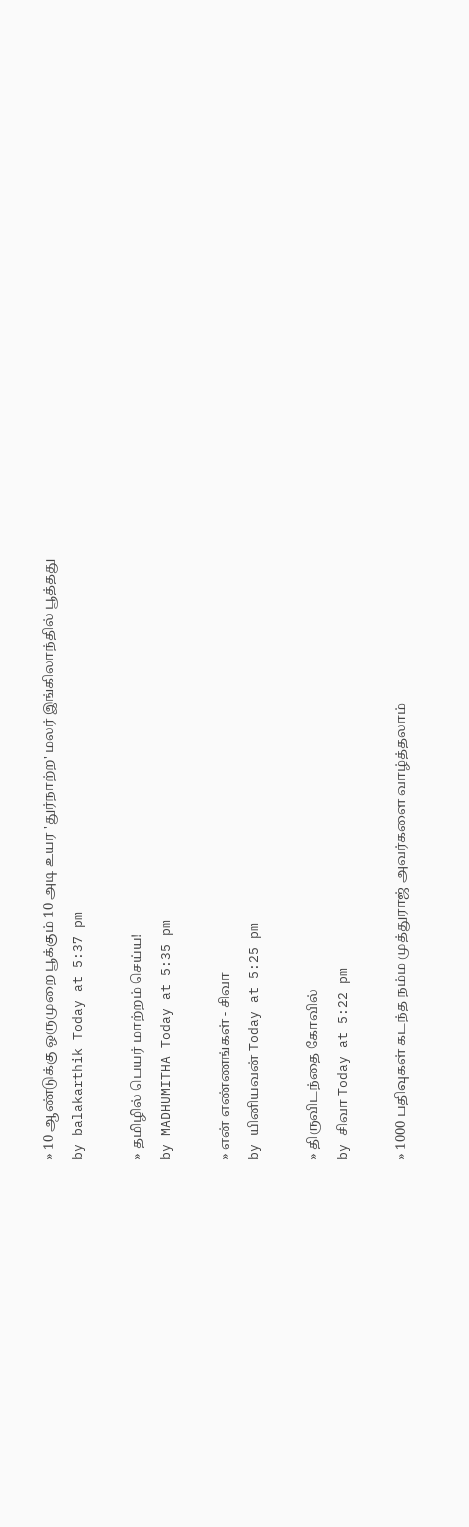» 10 ஆண்டுக்கு ஒருமுறை பூக்கும் 10 அடி உயர 'துர்நாற்ற' மலர் இங்கிலாந்தில் பூத்தது
by balakarthik Today at 5:37 pm

» தமிழில் பெயர் மாற்றம் செய்ய!
by MADHUMITHA Today at 5:35 pm

» என் எண்ணங்கள் - சிவா
by யினியவன் Today at 5:25 pm

» திருவிடந்தை கோவில்
by சிவா Today at 5:22 pm

» 1000 பதிவுகள் கடந்த நம்ம முத்துராஜ் அவர்களை வாழ்த்தலாம்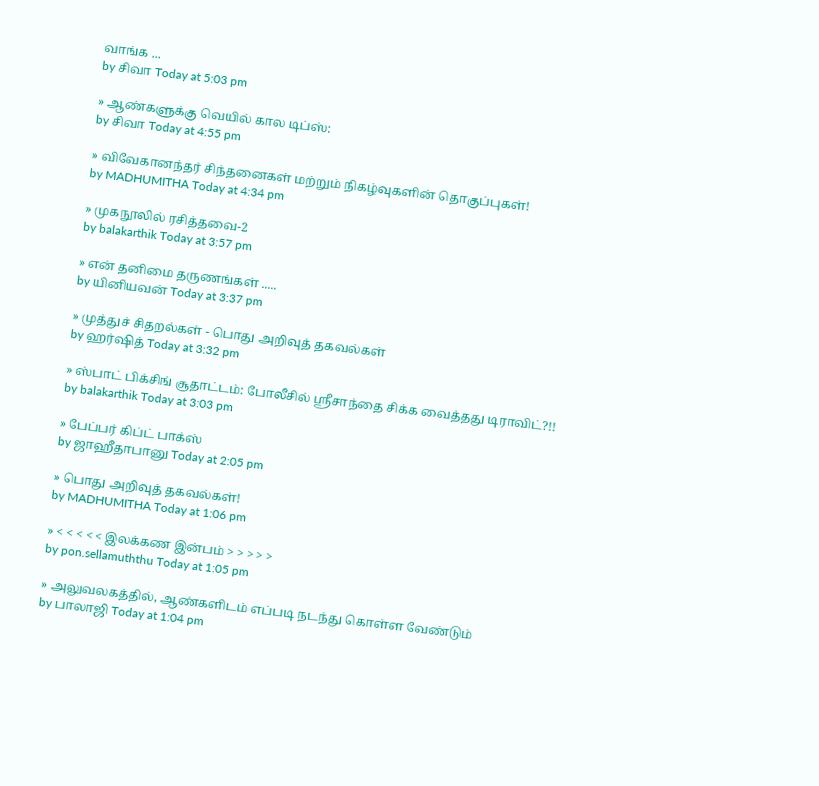வாங்க ...
by சிவா Today at 5:03 pm

» ஆண்களுக்கு வெயில் கால டிப்ஸ்:
by சிவா Today at 4:55 pm

» விவேகானந்தர் சிந்தனைகள் மற்றும் நிகழ்வுகளின் தொகுப்புகள்!
by MADHUMITHA Today at 4:34 pm

» முகநூலில் ரசித்தவை-2
by balakarthik Today at 3:57 pm

» என் தனிமை தருணங்கள் .....
by யினியவன் Today at 3:37 pm

» முத்துச் சிதறல்கள் - பொது அறிவுத் தகவல்கள்
by ஹர்ஷித் Today at 3:32 pm

» ஸ்பாட் பிக்சிங் சூதாட்டம்: போலீசில் ஸ்ரீசாந்தை சிக்க வைத்தது டிராவிட்?!!
by balakarthik Today at 3:03 pm

» பேப்பர் கிப்ட் பாக்ஸ்
by ஜாஹீதாபானு Today at 2:05 pm

» பொது அறிவுத் தகவல்கள்!
by MADHUMITHA Today at 1:06 pm

» < < < < < இலக்கண இன்பம் > > > > >
by pon.sellamuththu Today at 1:05 pm

» அலுவலகத்தில், ஆண்களிடம் எப்படி நடந்து கொள்ள வேண்டும்
by பாலாஜி Today at 1:04 pm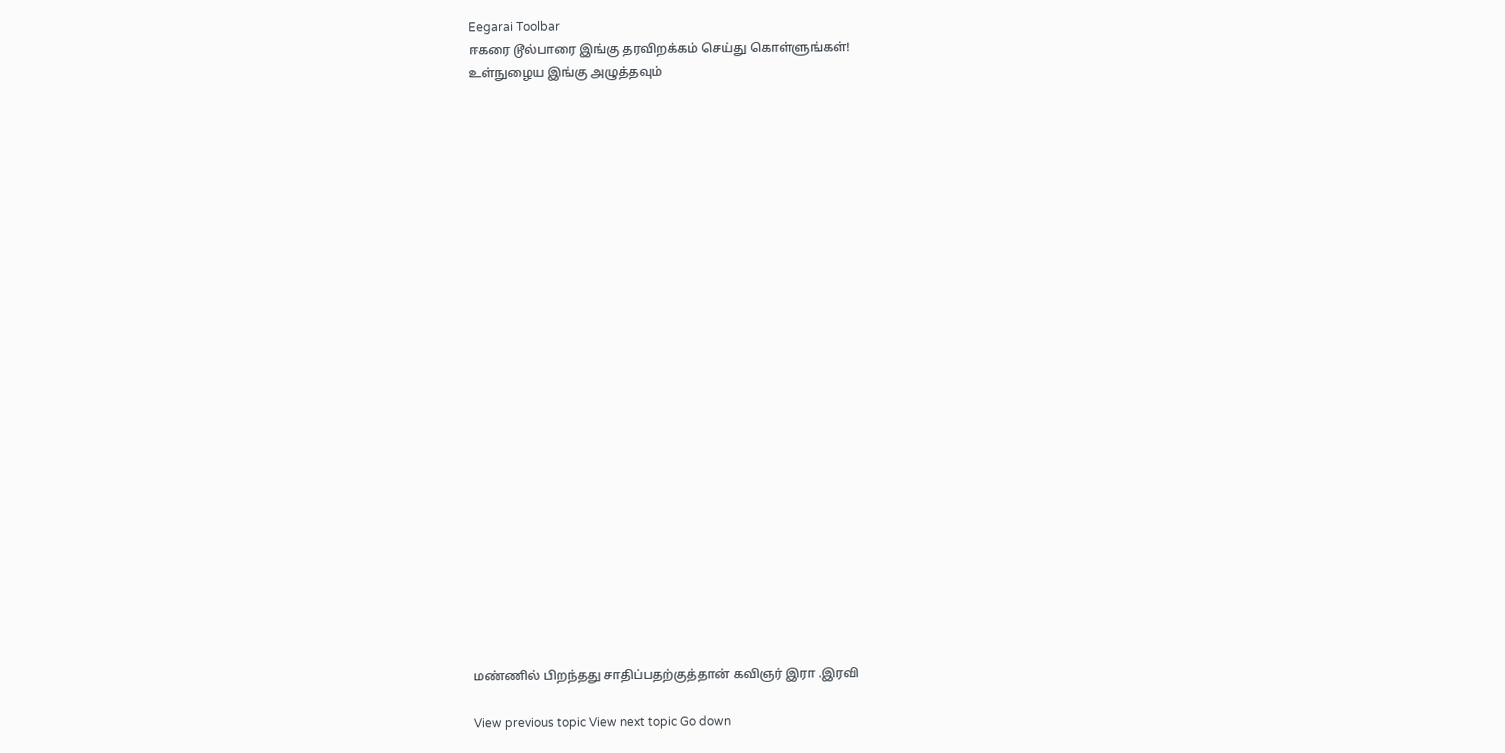Eegarai Toolbar
ஈகரை டூல்பாரை இங்கு தரவிறக்கம் செய்து கொள்ளுங்கள்!
உள்நுழைய இங்கு அழுத்தவும்

























மண்ணில் பிறந்தது சாதிப்பதற்குத்தான் கவிஞர் இரா .இரவி

View previous topic View next topic Go down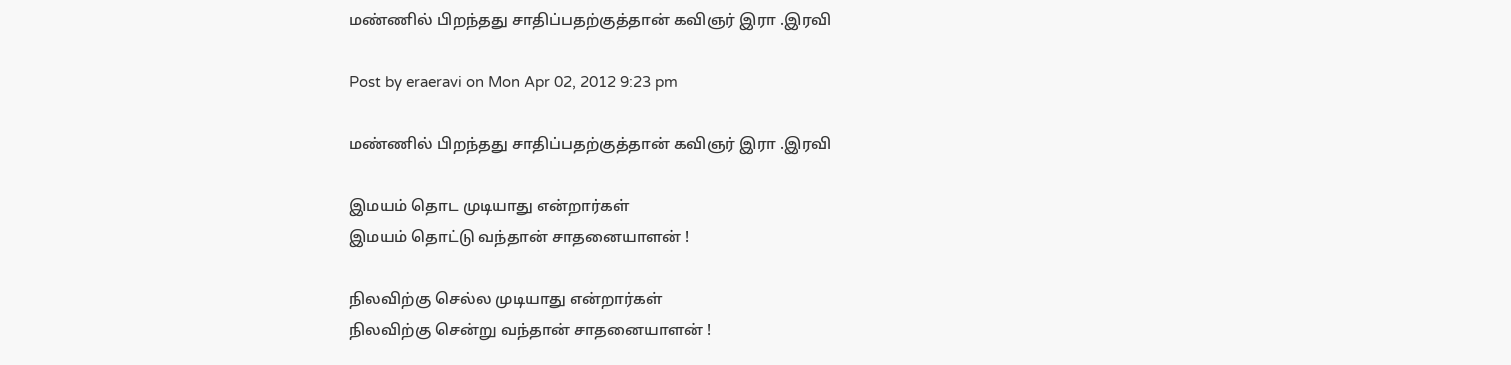மண்ணில் பிறந்தது சாதிப்பதற்குத்தான் கவிஞர் இரா .இரவி

Post by eraeravi on Mon Apr 02, 2012 9:23 pm

மண்ணில் பிறந்தது சாதிப்பதற்குத்தான் கவிஞர் இரா .இரவி

இமயம் தொட முடியாது என்றார்கள்
இமயம் தொட்டு வந்தான் சாதனையாளன் !

நிலவிற்கு செல்ல முடியாது என்றார்கள்
நிலவிற்கு சென்று வந்தான் சாதனையாளன் !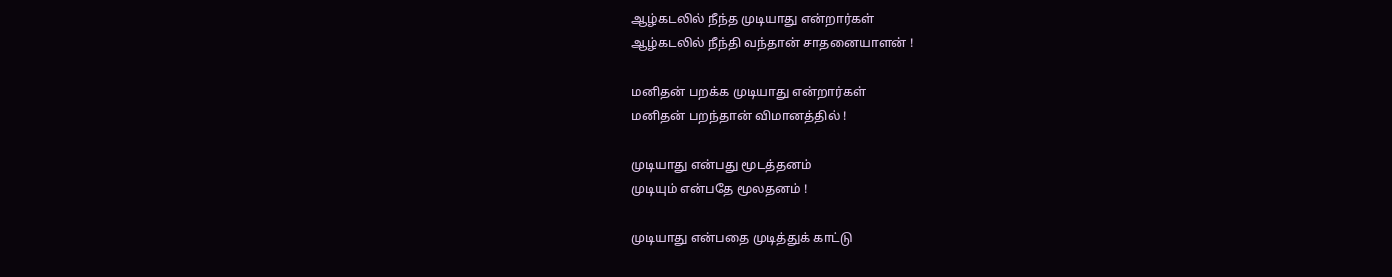ஆழ்கடலில் நீந்த முடியாது என்றார்கள்
ஆழ்கடலில் நீந்தி வந்தான் சாதனையாளன் !

மனிதன் பறக்க முடியாது என்றார்கள்
மனிதன் பறந்தான் விமானத்தில் !

முடியாது என்பது மூடத்தனம்
முடியும் என்பதே மூலதனம் !

முடியாது என்பதை முடித்துக் காட்டு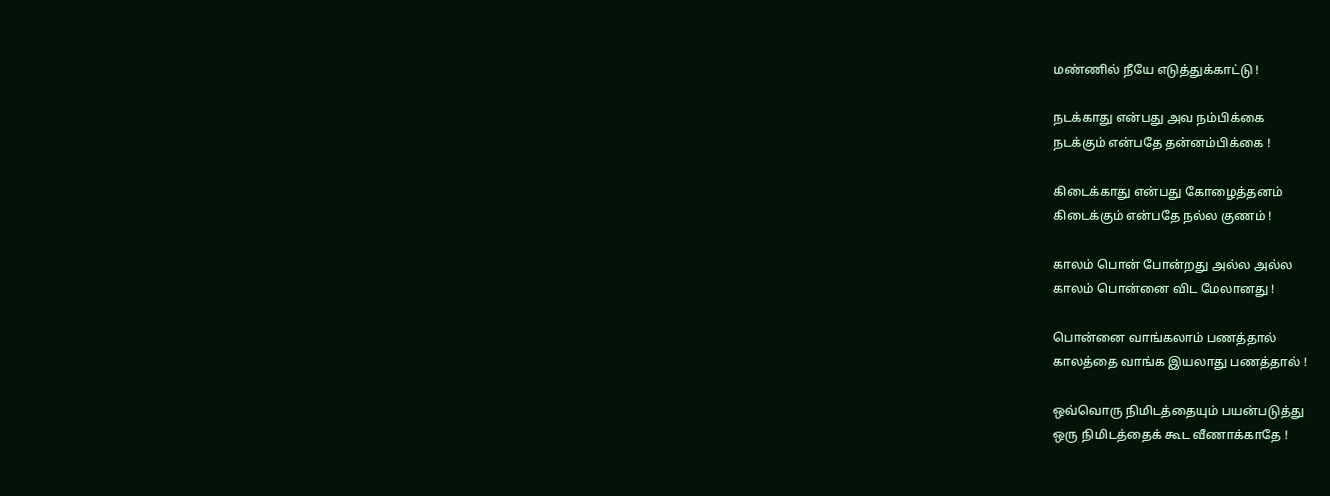மண்ணில் நீயே எடுத்துக்காட்டு !

நடக்காது என்பது அவ நம்பிக்கை
நடக்கும் என்பதே தன்னம்பிக்கை !

கிடைக்காது என்பது கோழைத்தனம்
கிடைக்கும் என்பதே நல்ல குணம் !

காலம் பொன் போன்றது அல்ல அல்ல
காலம் பொன்னை விட மேலானது !

பொன்னை வாங்கலாம் பணத்தால்
காலத்தை வாங்க இயலாது பணத்தால் !

ஒவ்வொரு நிமிடத்தையும் பயன்படுத்து
ஒரு நிமிடத்தைக் கூட வீணாக்காதே !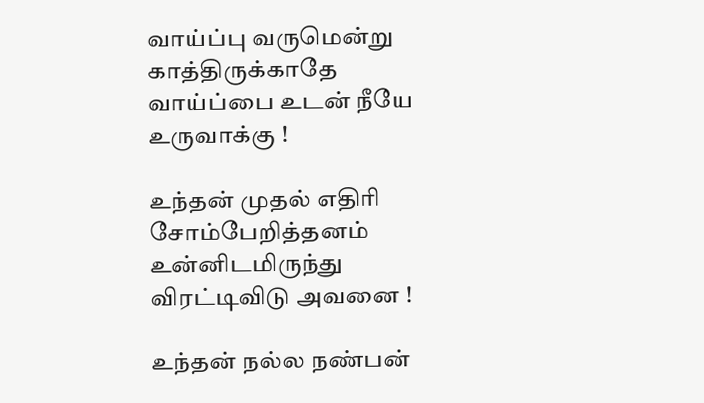வாய்ப்பு வருமென்று காத்திருக்காதே
வாய்ப்பை உடன் நீயே உருவாக்கு !

உந்தன் முதல் எதிரி சோம்பேறித்தனம்
உன்னிடமிருந்து விரட்டிவிடு அவனை !

உந்தன் நல்ல நண்பன்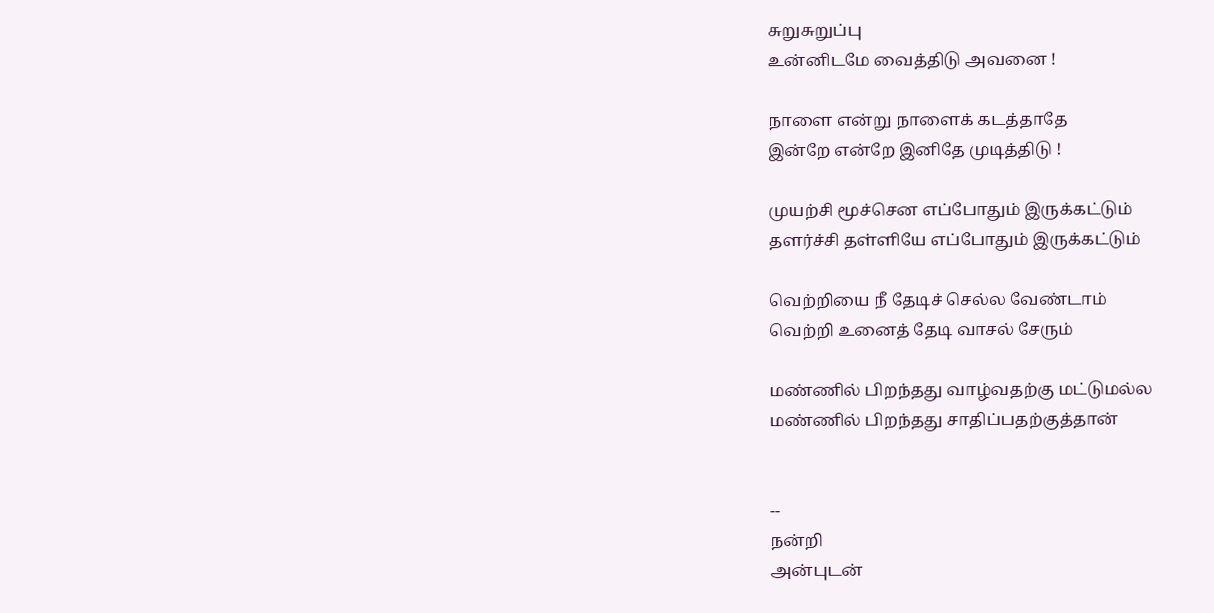சுறுசுறுப்பு
உன்னிடமே வைத்திடு அவனை !

நாளை என்று நாளைக் கடத்தாதே
இன்றே என்றே இனிதே முடித்திடு !

முயற்சி மூச்சென எப்போதும் இருக்கட்டும்
தளர்ச்சி தள்ளியே எப்போதும் இருக்கட்டும்

வெற்றியை நீ தேடிச் செல்ல வேண்டாம்
வெற்றி உனைத் தேடி வாசல் சேரும்

மண்ணில் பிறந்தது வாழ்வதற்கு மட்டுமல்ல
மண்ணில் பிறந்தது சாதிப்பதற்குத்தான்


--
நன்றி
அன்புடன்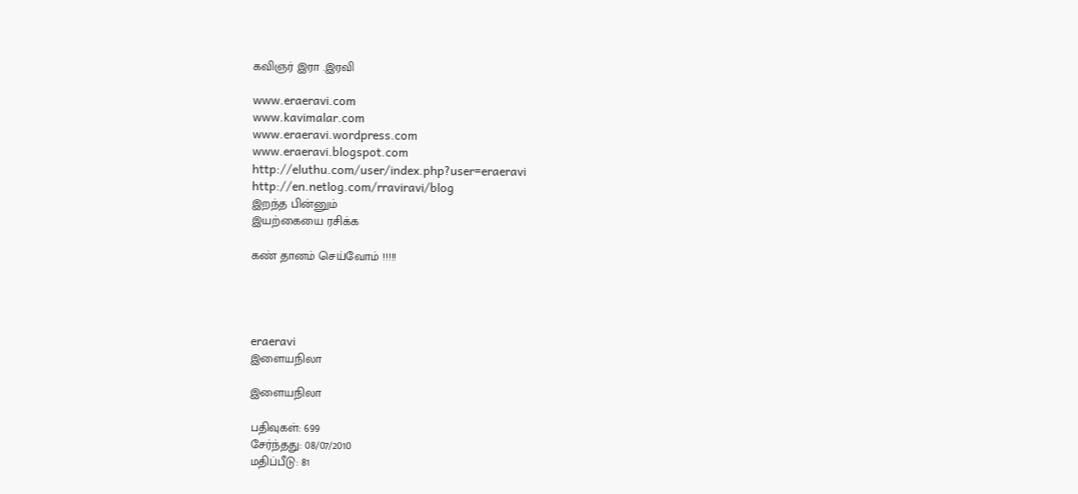கவிஞர் இரா .இரவி

www.eraeravi.com
www.kavimalar.com
www.eraeravi.wordpress.com
www.eraeravi.blogspot.com
http://eluthu.com/user/index.php?user=eraeravi
http://en.netlog.com/rraviravi/blog
இறந்த பின்னும்
இயற்கையை ரசிக்க

கண் தானம் செய்வோம் !!!!!




eraeravi
இளையநிலா

இளையநிலா

பதிவுகள்: 699
சேர்ந்தது: 08/07/2010
மதிப்பீடு: 81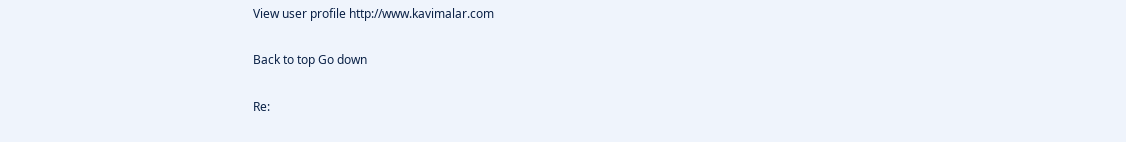View user profile http://www.kavimalar.com

Back to top Go down

Re: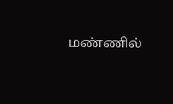மண்ணில்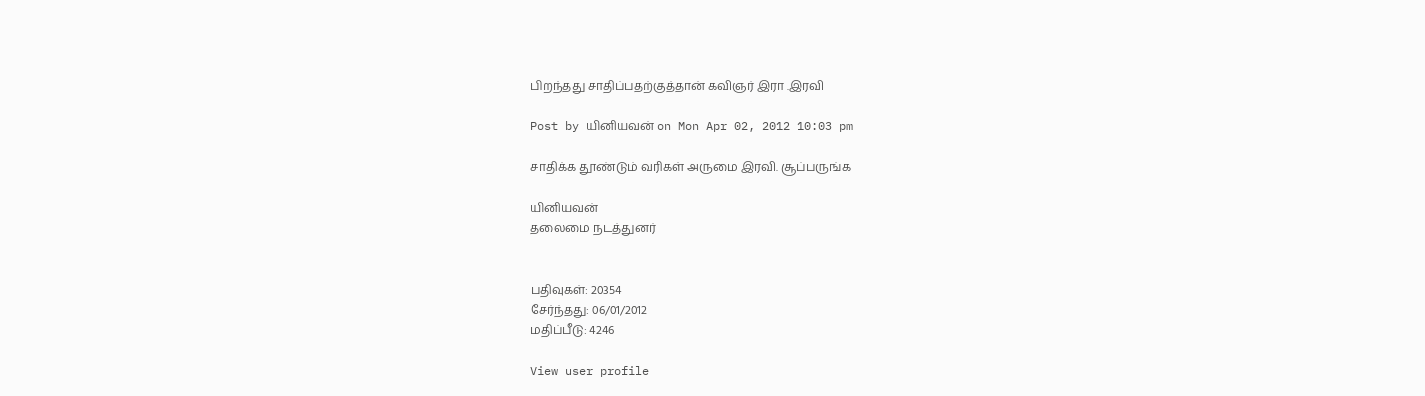பிறந்தது சாதிப்பதற்குத்தான் கவிஞர் இரா .இரவி

Post by யினியவன் on Mon Apr 02, 2012 10:03 pm

சாதிக்க தூண்டும் வரிகள் அருமை இரவி. சூப்பருங்க

யினியவன்
தலைமை நடத்துனர்


பதிவுகள்: 20354
சேர்ந்தது: 06/01/2012
மதிப்பீடு: 4246

View user profile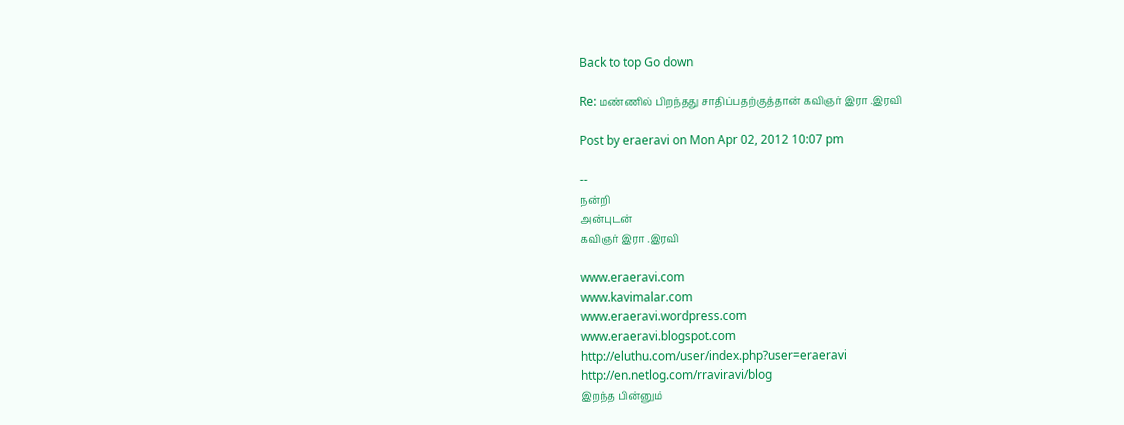Back to top Go down

Re: மண்ணில் பிறந்தது சாதிப்பதற்குத்தான் கவிஞர் இரா .இரவி

Post by eraeravi on Mon Apr 02, 2012 10:07 pm

--
நன்றி
அன்புடன்
கவிஞர் இரா .இரவி

www.eraeravi.com
www.kavimalar.com
www.eraeravi.wordpress.com
www.eraeravi.blogspot.com
http://eluthu.com/user/index.php?user=eraeravi
http://en.netlog.com/rraviravi/blog
இறந்த பின்னும்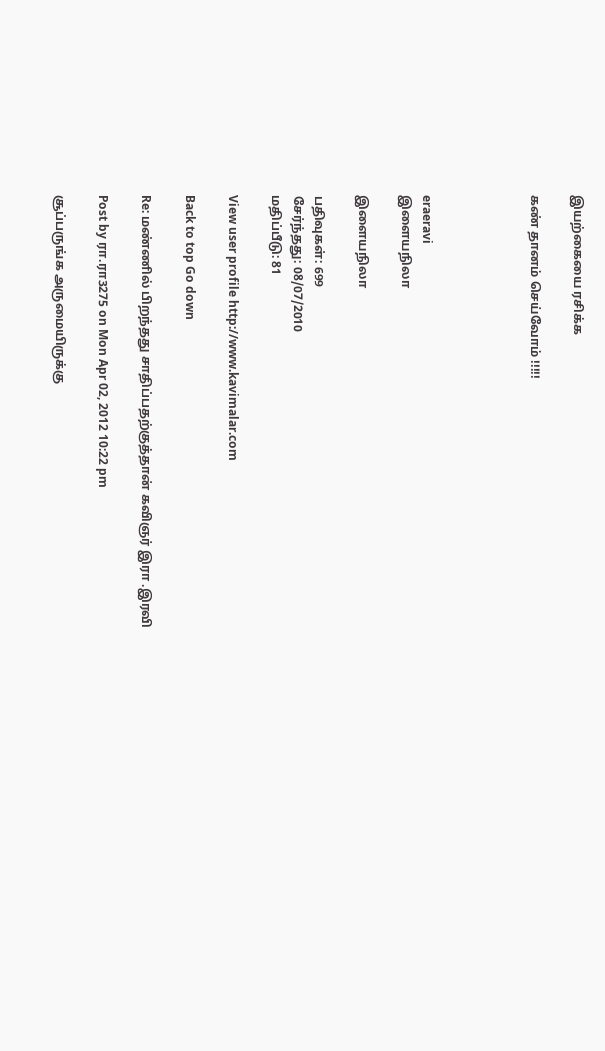இயற்கையை ரசிக்க

கண் தானம் செய்வோம் !!!!!




eraeravi
இளையநிலா

இளையநிலா

பதிவுகள்: 699
சேர்ந்தது: 08/07/2010
மதிப்பீடு: 81

View user profile http://www.kavimalar.com

Back to top Go down

Re: மண்ணில் பிறந்தது சாதிப்பதற்குத்தான் கவிஞர் இரா .இரவி

Post by ரா.ரா3275 on Mon Apr 02, 2012 10:22 pm

சூப்பருங்க அருமையிருக்கு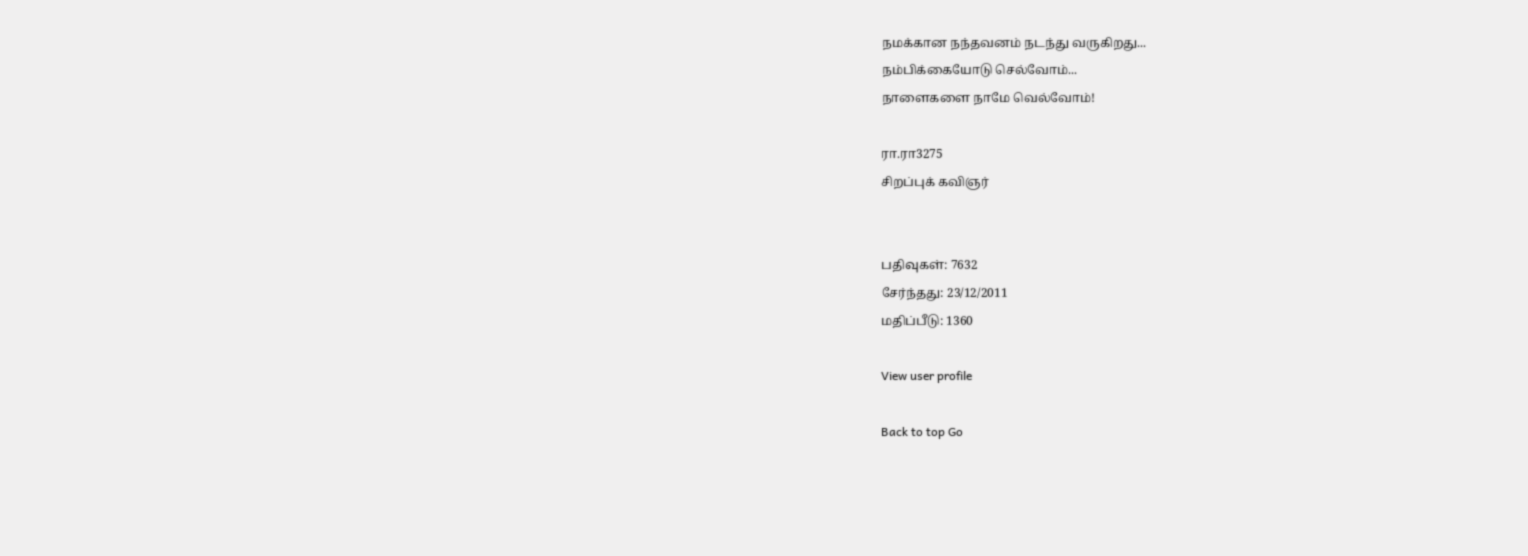நமக்கான நந்தவனம் நடந்து வருகிறது...
நம்பிக்கையோடு செல்வோம்...
நாளைகளை நாமே வெல்வோம்!

ரா.ரா3275
சிறப்புக் கவிஞர்


பதிவுகள்: 7632
சேர்ந்தது: 23/12/2011
மதிப்பீடு: 1360

View user profile

Back to top Go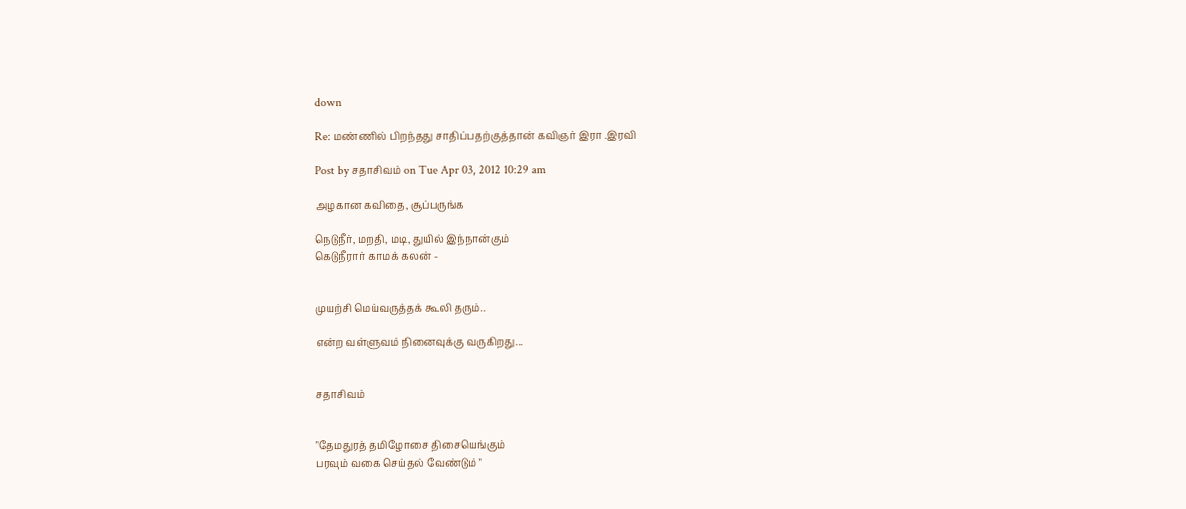down

Re: மண்ணில் பிறந்தது சாதிப்பதற்குத்தான் கவிஞர் இரா .இரவி

Post by சதாசிவம் on Tue Apr 03, 2012 10:29 am

அழகான கவிதை, சூப்பருங்க

நெடுநீர், மறதி, மடி, துயில் இந்நான்கும்
கெடுநீரார் காமக் கலன் -


முயற்சி மெய்வருத்தக் கூலி தரும்..

என்ற வள்ளுவம் நினைவுக்கு வருகிறது...


சதாசிவம்


"தேமதுரத் தமிழோசை திசையெங்கும்
பரவும் வகை செய்தல் வேண்டும் "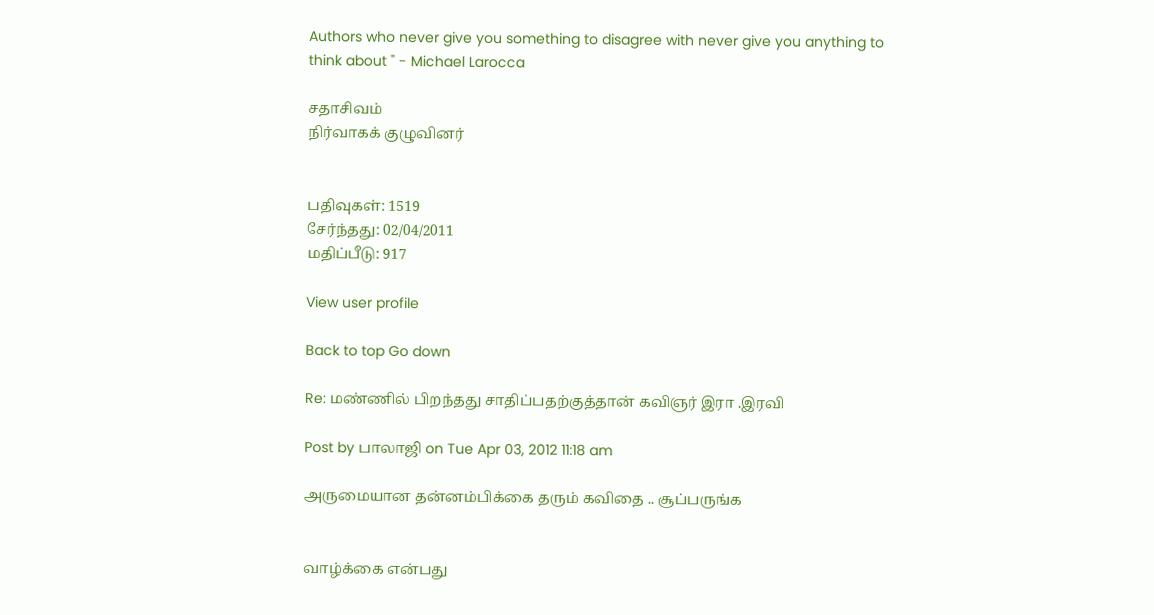Authors who never give you something to disagree with never give you anything to think about " - Michael Larocca

சதாசிவம்
நிர்வாகக் குழுவினர்


பதிவுகள்: 1519
சேர்ந்தது: 02/04/2011
மதிப்பீடு: 917

View user profile

Back to top Go down

Re: மண்ணில் பிறந்தது சாதிப்பதற்குத்தான் கவிஞர் இரா .இரவி

Post by பாலாஜி on Tue Apr 03, 2012 11:18 am

அருமையான தன்னம்பிக்கை தரும் கவிதை .. சூப்பருங்க


வாழ்க்கை என்பது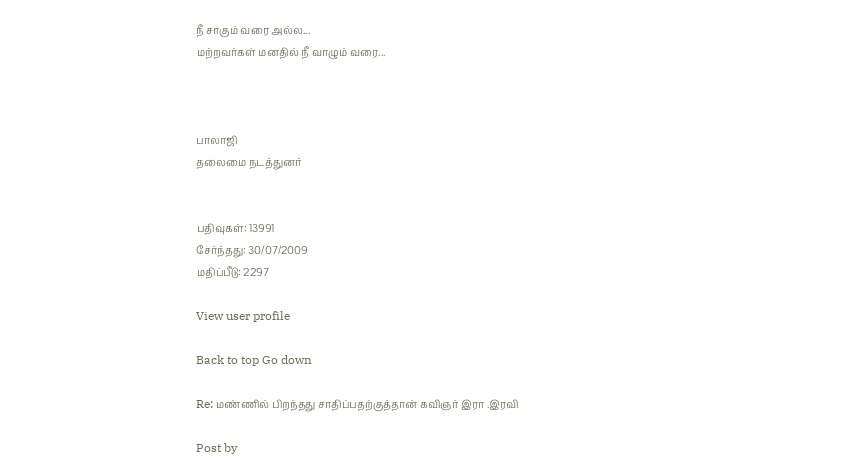நீ சாகும் வரை அல்ல...
மற்றவர்கள் மனதில் நீ வாழும் வரை...



பாலாஜி
தலைமை நடத்துனர்


பதிவுகள்: 13991
சேர்ந்தது: 30/07/2009
மதிப்பீடு: 2297

View user profile

Back to top Go down

Re: மண்ணில் பிறந்தது சாதிப்பதற்குத்தான் கவிஞர் இரா .இரவி

Post by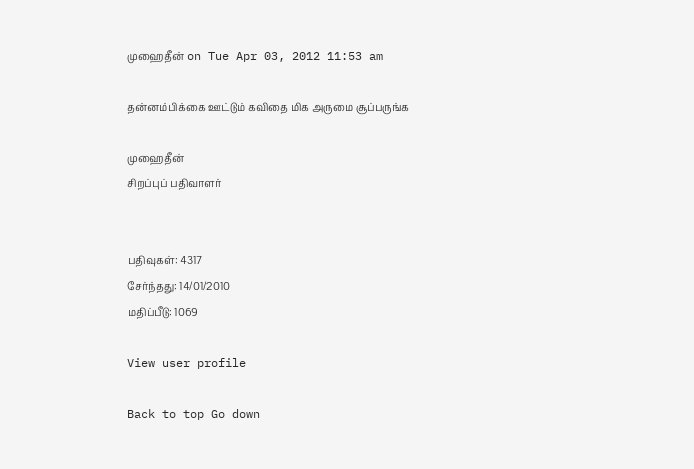முஹைதீன் on Tue Apr 03, 2012 11:53 am

தன்னம்பிக்கை ஊட்டும் கவிதை மிக அருமை சூப்பருங்க

முஹைதீன்
சிறப்புப் பதிவாளர்


பதிவுகள்: 4317
சேர்ந்தது: 14/01/2010
மதிப்பீடு: 1069

View user profile

Back to top Go down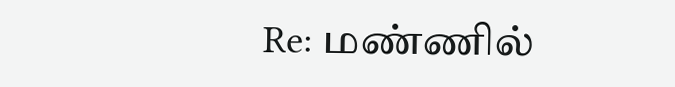Re: மண்ணில்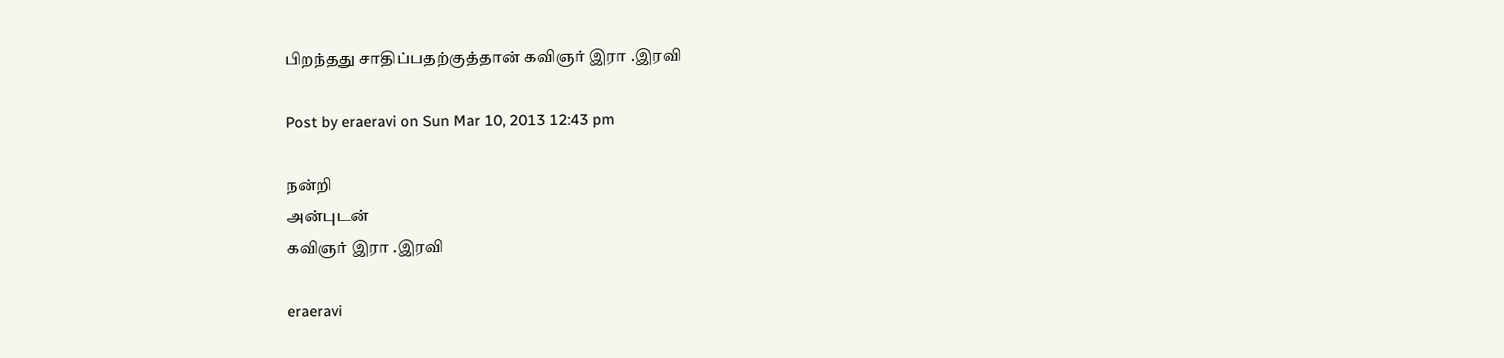பிறந்தது சாதிப்பதற்குத்தான் கவிஞர் இரா .இரவி

Post by eraeravi on Sun Mar 10, 2013 12:43 pm

நன்றி
அன்புடன்
கவிஞர் இரா .இரவி

eraeravi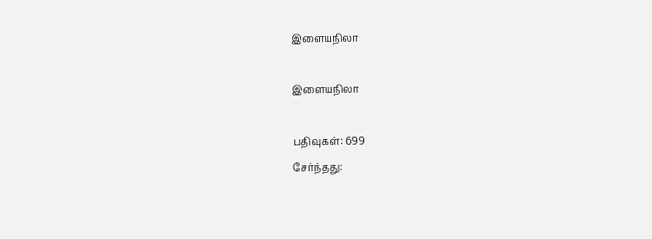இளையநிலா

இளையநிலா

பதிவுகள்: 699
சேர்ந்தது: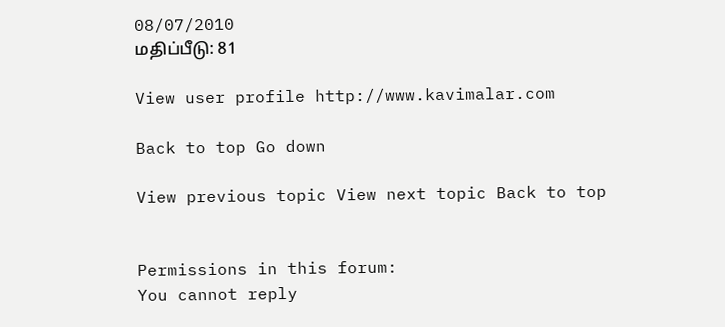08/07/2010
மதிப்பீடு: 81

View user profile http://www.kavimalar.com

Back to top Go down

View previous topic View next topic Back to top


Permissions in this forum:
You cannot reply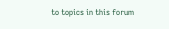to topics in this forum